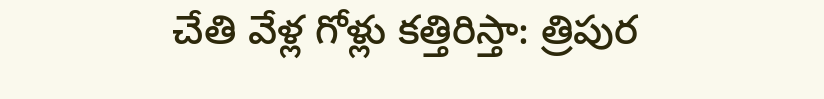చేతి వేళ్ల గోళ్లు కత్తిరిస్తా: త్రిపుర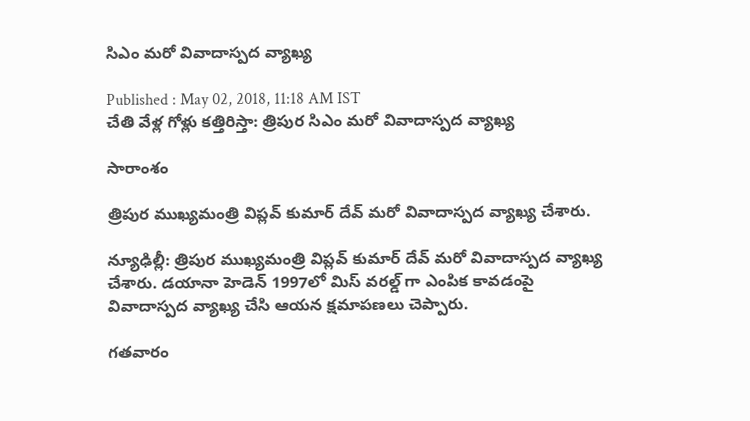సిఎం మరో వివాదాస్పద వ్యాఖ్య

Published : May 02, 2018, 11:18 AM IST
చేతి వేళ్ల గోళ్లు కత్తిరిస్తా: త్రిపుర సిఎం మరో వివాదాస్పద వ్యాఖ్య

సారాంశం

త్రిపుర ముఖ్యమంత్రి విప్లవ్ కుమార్ దేవ్ మరో వివాదాస్పద వ్యాఖ్య చేశారు.

న్యూఢిల్లీ: త్రిపుర ముఖ్యమంత్రి విప్లవ్ కుమార్ దేవ్ మరో వివాదాస్పద వ్యాఖ్య చేశారు. డయానా హెడెన్ 1997లో మిస్ వరల్డ్ గా ఎంపిక కావడంపై వివాదాస్పద వ్యాఖ్య చేసి ఆయన క్షమాపణలు చెప్పారు.

గతవారం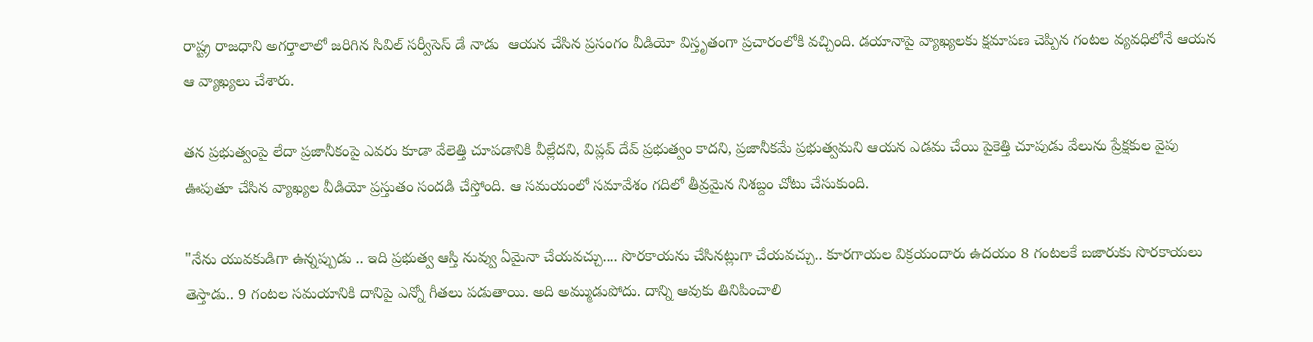రాష్ట్ర రాజధాని అగర్తాలాలో జరిగిన సివిల్ సర్వీసెస్ డే నాడు  ఆయన చేసిన ప్రసంగం వీడియో విస్తృతంగా ప్రచారంలోకి వచ్చింది. డయానాపై వ్యాఖ్యలకు క్షమాపణ చెప్పిన గంటల వ్యవధిలోనే ఆయన ఆ వ్యాఖ్యలు చేశారు.

తన ప్రభుత్వంపై లేదా ప్రజానీకంపై ఎవరు కూడా వేలెత్తి చూపడానికి వీల్లేదని, విప్లవ్ దేవ్ ప్రభుత్వం కాదని, ప్రజానీకమే ప్రభుత్వమని ఆయన ఎడమ చేయి పైకెత్తి చూపుడు వేలును ప్రేక్షకుల వైపు ఊపుతూ చేసిన వ్యాఖ్యల వీడియో ప్రస్తుతం సందడి చేస్తోంది. ఆ సమయంలో సమావేశం గదిలో తీవ్రమైన నిశబ్దం చోటు చేసుకుంది.

"నేను యువకుడిగా ఉన్నప్పుడు .. ఇది ప్రభుత్వ ఆస్తి నువ్వు ఏమైనా చేయవచ్చు.... సొరకాయను చేసినట్లుగా చేయవచ్చు.. కూరగాయల విక్రయందారు ఉదయం 8 గంటలకే బజారుకు సొరకాయలు తెస్తాడు.. 9 గంటల సమయానికి దానిపై ఎన్నో గీతలు పడుతాయి. అది అమ్ముడుపోదు. దాన్ని ఆవుకు తినిపించాలి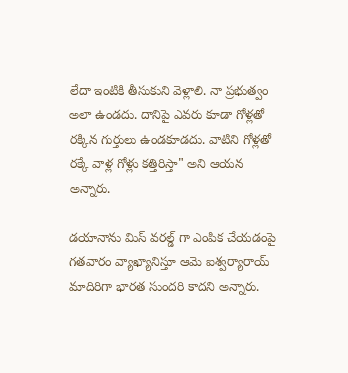లేదా ఇంటికి తీసుకుని వెళ్లాలి. నా ప్రభుత్వం అలా ఉండదు. దానిపై ఎవరు కూడా గోళ్లతో రక్కిన గుర్తులు ఉండకూడదు. వాటిని గోళ్లతో రక్కే వాళ్ల గోళ్లు కత్తిరిస్తా" అని ఆయన అన్నారు.

డయానాను మిస్ వరల్డ్ గా ఎంపిక చేయడంపై గతవారం వ్యాఖ్యానిస్తూ ఆమె ఐశ్వర్యారాయ్ మాదిరిగా భారత సుందరి కాదని అన్నారు.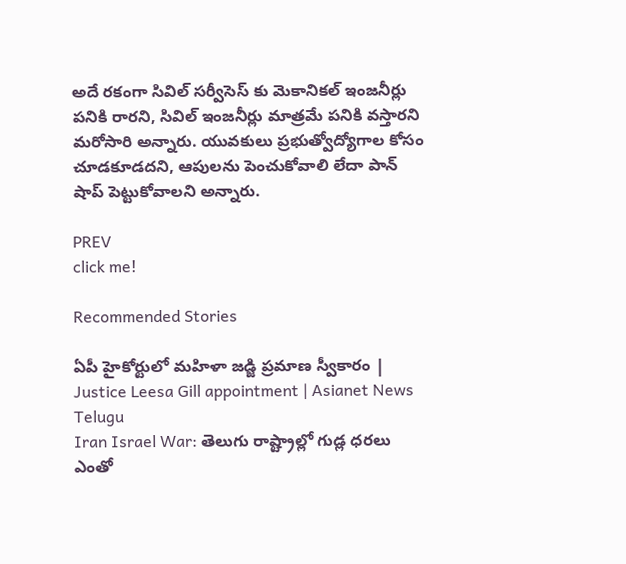అదే రకంగా సివిల్ సర్వీసెస్ కు మెకానికల్ ఇంజనీర్లు పనికి రారని, సివిల్ ఇంజనీర్లు మాత్రమే పనికి వస్తారని మరోసారి అన్నారు. యువకులు ప్రభుత్వోద్యోగాల కోసం చూడకూడదని, ఆపులను పెంచుకోవాలి లేదా పాన్ షాప్ పెట్టుకోవాలని అన్నారు.

PREV
click me!

Recommended Stories

ఏపీ హైకోర్టులో మహిళా జడ్జి ప్రమాణ స్వీకారం | Justice Leesa Gill appointment | Asianet News Telugu
Iran Israel War: తెలుగు రాష్ట్రాల్లో గుడ్ల ధరలు ఎంతో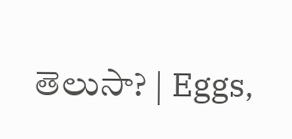తెలుసా? | Eggs,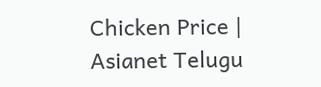Chicken Price | Asianet Telugu